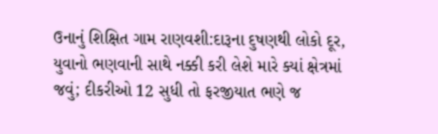ઉનાનું શિક્ષિત ગામ રાણવશી:દારૂના દુષણથી લોકો દૂર, યુવાનો ભણવાની સાથે નક્કી કરી લેશે મારે ક્યાં ક્ષેત્રમાં જવું; દીકરીઓ 12 સુધી તો ફરજીયાત ભણે જ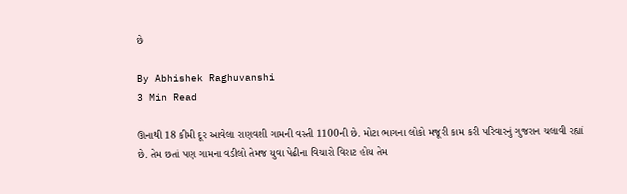છે

By Abhishek Raghuvanshi
3 Min Read

ઊનાથી 18 કીમી દૂર આવેલા રાણવશી ગામની વસ્તી 1100ની છે. મોટા ભાગના લોકો મજૂરી કામ કરી પરિવારનું ગુજરાન ચલાવી રહ્યાં છે. તેમ છતાં પણ ગામના વડીલો તેમજ યુવા પેઢીના વિચારો વિરાટ હોય તેમ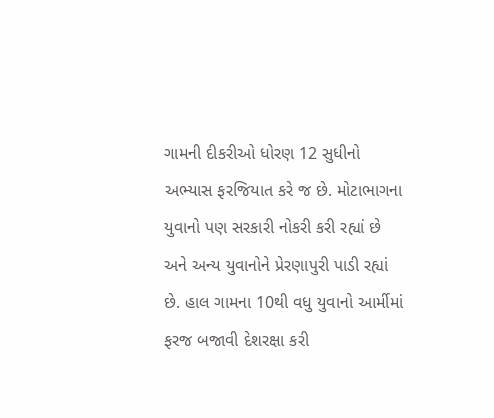ગામની દીકરીઓ ધોરણ 12 સુધીનો અભ્યાસ ફરજિયાત કરે જ છે. મોટાભાગના યુવાનો પણ સરકારી નોકરી કરી રહ્યાં છે અને અન્ય યુવાનોને પ્રેરણાપુરી પાડી રહ્યાં છે. હાલ ગામના 10થી વધુ યુવાનો આર્મીમાં ફરજ બજાવી દેશરક્ષા કરી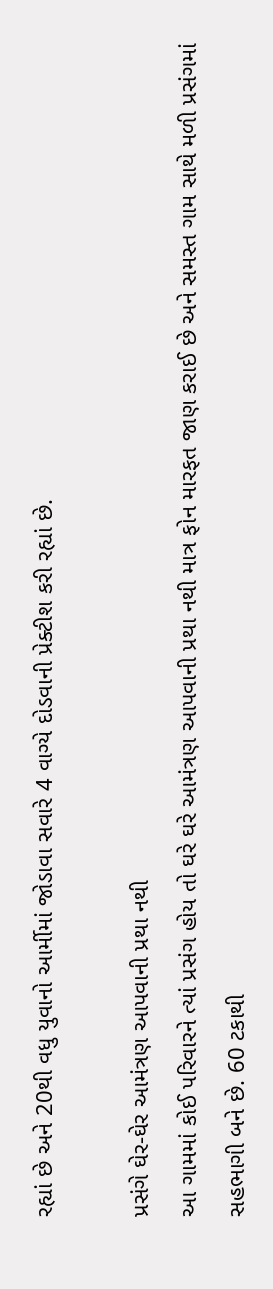રહ્યાં છે અને 20થી વધુ યુવાનો આર્મીમાં જોડાવા સવારે 4 વાગ્યે દોડવાની પ્રેક્ટીશ કરી રહ્યાં છે.

પ્રસંગે ઘેર-ઘેર આમંત્રણ આપવાની પ્રથા નથી
આ ગામમાં કોઈ પરિવારને ત્યાં પ્રસંગ હોય તો ઘરે ઘરે આમંત્રણ આપવાની પ્રથા નથી માત્ર ફોન મારફત જાણ કરાઈ છે અને સમસ્ત ગામ સાથે મળી પ્રસંગમાં સહભાગી બને છે. 60 ટકાથી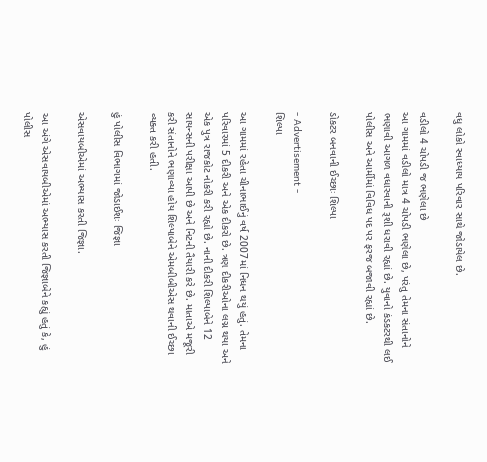વધુ લોકો સ્વાધ્યાય પરિવાર સાથે જોડાયેલ છે.

વડીલો 4 ચોપડી જ ભણેલા છે
આ ગામમાં વડીલો માત્ર 4 ચોપડી ભણેલા છે, પરંતુ તેમના સંતાનોને ભણાવી આગળ વધારવાની રૂશી ધરાવી રહ્યાં છે. યુવાનો કંડકટરથી લઈ પોલીસ અને આર્મીમાં વિવિધ પદ પર ફરજ બજાવી રહ્યાં છે.

ડોકટર બનવાની ઈચ્છાઃ શિલ્પા

- Advertisement -
શિલ્પા

આ ગામમાં રહેતા ચીનાભાઈનું વર્ષ 2007માં નિધન થયું હતું. તેમના પરિવારમાં 5 દીકરી અને એક દીકરો છે. ત્રણ દીકરીઓના લગ્ન થયા અને એક પુત્ર રાજકોટ નોકરી કરી રહ્યો છે. નાની દીકરી શિલ્પાબેને 12 સાયન્સની પરીક્ષા આપી છે અને નિટની તૈયારી કરે છે. માતાએ મજૂરી કરી સંતાનોને ભણાવ્યા હોય શિલ્પાબેને એમબીબીએસ થવાની ઈચ્છા વ્યક્ત કરી હતી.

હું પોલીસ વિભાગમાં જોડાઈશઃ જિજ્ઞા

એસવાયબીએમાં અભ્યાસ કરતી જિજ્ઞા.

આ અંગે એસવાયબીએમાં અભ્યાસ કરતી જિજ્ઞાબેને કહ્યું હતું કે, હું પોલીસ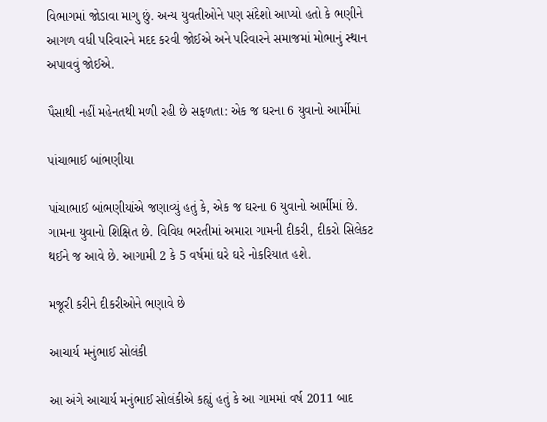વિભાગમાં જોડાવા માગુ છું. અન્ય યુવતીઓને પણ સંદેશો આપ્યો હતો કે ભણીને આગળ વધી પરિવારને મદદ કરવી જોઈએ અને પરિવારને સમાજમાં મોભાનું સ્થાન અપાવવું જોઈએ.

પૈસાથી નહીં મહેનતથી મળી રહી છે સફળતા: એક જ ઘરના 6 યુવાનો આર્મીમાં

પાંચાભાઈ બાંભણીયા

પાંચાભાઈ બાંભણીયાંએ જણાવ્યું હતું કે, એક જ ઘરના 6 યુવાનો આર્મીમાં છે. ગામના યુવાનો શિક્ષિત છે. વિવિધ ભરતીમાં અમારા ગામની દીકરી, દીકરો સિલેકટ થઈને જ આવે છે. આગામી 2 કે 5 વર્ષમાં ઘરે ઘરે નોકરિયાત હશે.

મજૂરી કરીને દીકરીઓને ભણાવે છે

આચાર્ય મનુંભાઈ સોલંકી

આ અંગે આચાર્ય મનુંભાઈ સોલંકીએ કહ્યું હતું કે આ ગામમાં વર્ષ 2011 બાદ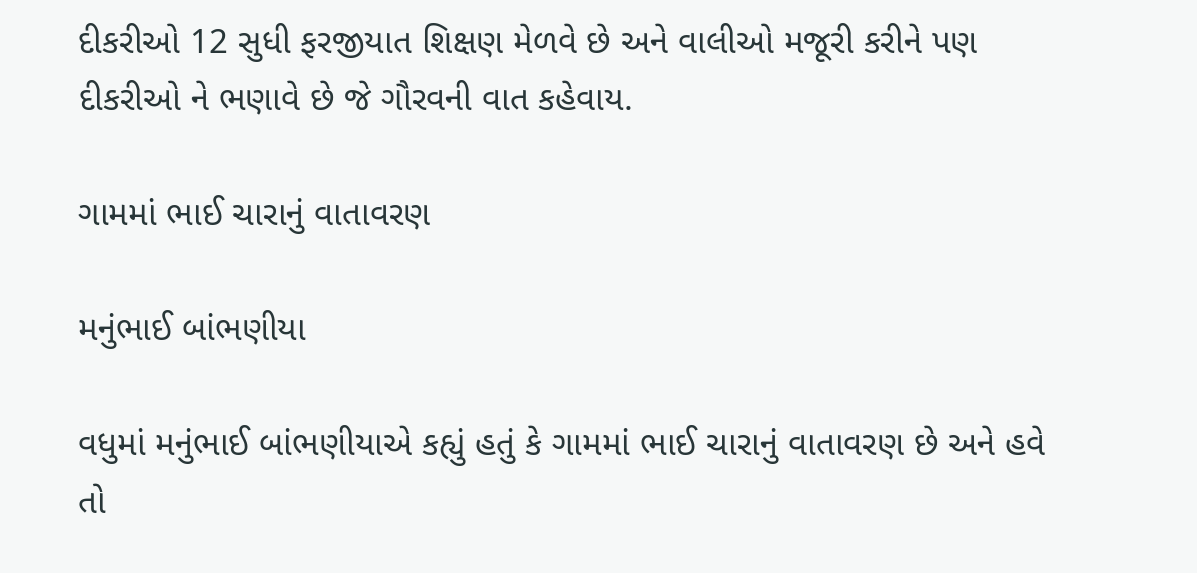દીકરીઓ 12 સુધી ફરજીયાત શિક્ષણ મેળવે છે અને વાલીઓ મજૂરી કરીને પણ દીકરીઓ ને ભણાવે છે જે ગૌરવની વાત કહેવાય.

ગામમાં ભાઈ ચારાનું વાતાવરણ

મનુંભાઈ બાંભણીયા

વધુમાં મનુંભાઈ બાંભણીયાએ કહ્યું હતું કે ગામમાં ભાઈ ચારાનું વાતાવરણ છે અને હવે તો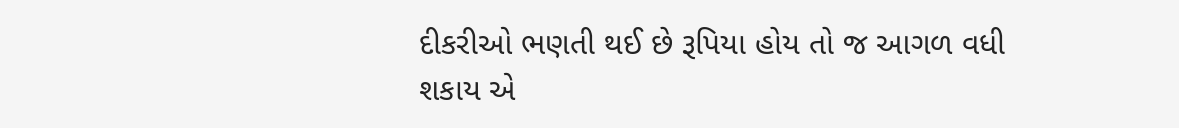દીકરીઓ ભણતી થઈ છે રૂપિયા હોય તો જ આગળ વધી શકાય એ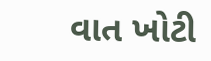વાત ખોટી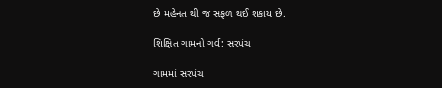છે મહેનત થી જ સફળ થઈ શકાય છે.

શિક્ષિત ગામનો ગર્વ: સરપંચ

ગામમાં સરપંચ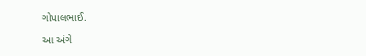ગોપાલભાઈ.

આ અંગે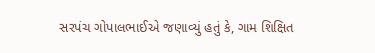સરપંચ ગોપાલભાઈએ જણાવ્યું હતું કે, ગામ શિક્ષિત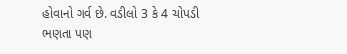હોવાનો ગર્વ છે. વડીલો 3 કે 4 ચોપડી ભણતા પણ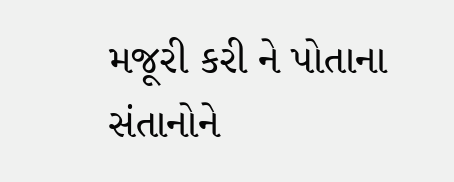મજૂરી કરી ને પોતાના સંતાનોને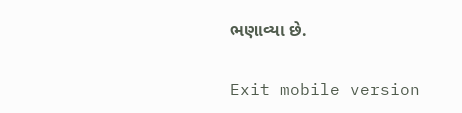ભણાવ્યા છે.

Exit mobile version